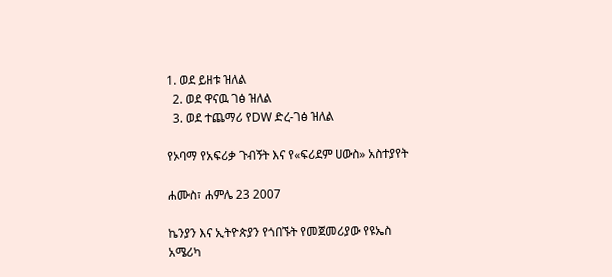1. ወደ ይዘቱ ዝለል
  2. ወደ ዋናዉ ገፅ ዝለል
  3. ወደ ተጨማሪ የDW ድረ-ገፅ ዝለል

የኦባማ የአፍሪቃ ጉብኝት እና የ«ፍሪደም ሀውስ» አስተያየት

ሐሙስ፣ ሐምሌ 23 2007

ኬንያን እና ኢትዮጵያን የጎበኙት የመጀመሪያው የዩኤስ አሜሪካ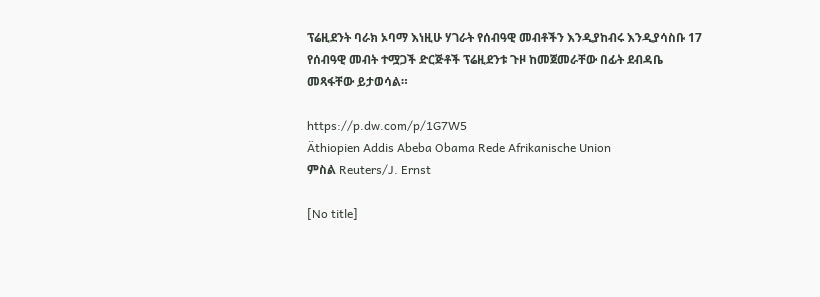ፕሬዚደንት ባራክ ኦባማ እነዚሁ ሃገራት የሰብዓዊ መብቶችን እንዲያከብሩ እንዲያሳስቡ 17 የሰብዓዊ መብት ተሟጋች ድርጅቶች ፕሬዚደንቱ ጉዞ ከመጀመራቸው በፊት ደብዳቤ መጻፋቸው ይታወሳል።

https://p.dw.com/p/1G7W5
Äthiopien Addis Abeba Obama Rede Afrikanische Union
ምስል Reuters/J. Ernst

[No title]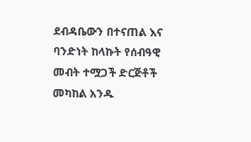ደብዳቤውን በተናጠል እና ባንድነት ከላኩት የሰብዓዊ መብት ተሟጋች ድርጅቶች መካከል አንዱ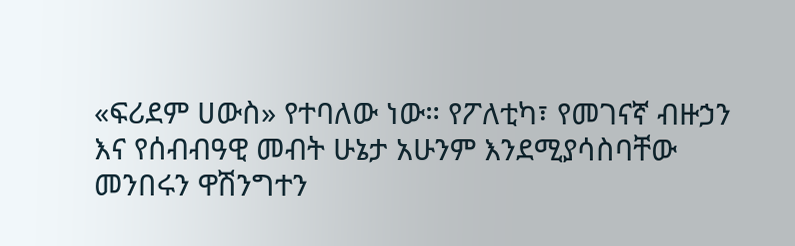«ፍሪደም ሀውስ» የተባለው ነው። የፖለቲካ፣ የመገናኛ ብዙኃን እና የሰብብዓዊ መብት ሁኔታ አሁንም እንደሚያሳስባቸው መንበሩን ዋሽንግተን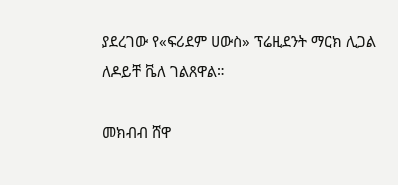ያደረገው የ«ፍሪደም ሀውስ» ፕሬዚደንት ማርክ ሊጋል ለዶይቸ ቬለ ገልጸዋል።

መክብብ ሸዋ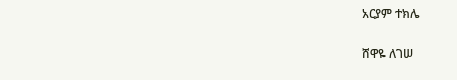አርያም ተክሌ

ሸዋዬ ለገሠ